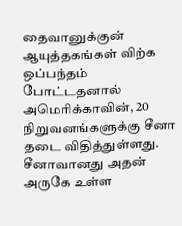தைவானுக்குன் ஆயுத்தகங்கள் விற்க ஒப்பந்தம் போட்டதனால் அமெரிக்காவின், 20 நிறுவனங்களுக்கு சீனா தடை விதித்துள்ளது. சீனாவானது அதன் அருகே உள்ள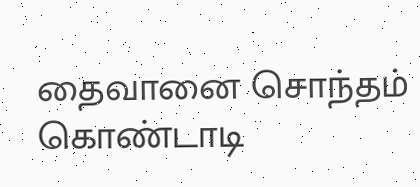தைவானை சொந்தம் கொண்டாடி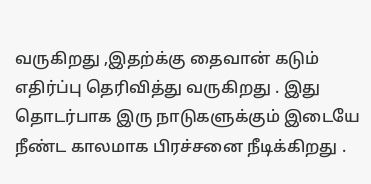வருகிறது ,இதற்க்கு தைவான் கடும் எதிர்ப்பு தெரிவித்து வருகிறது . இது தொடர்பாக இரு நாடுகளுக்கும் இடையே நீண்ட காலமாக பிரச்சனை நீடிக்கிறது .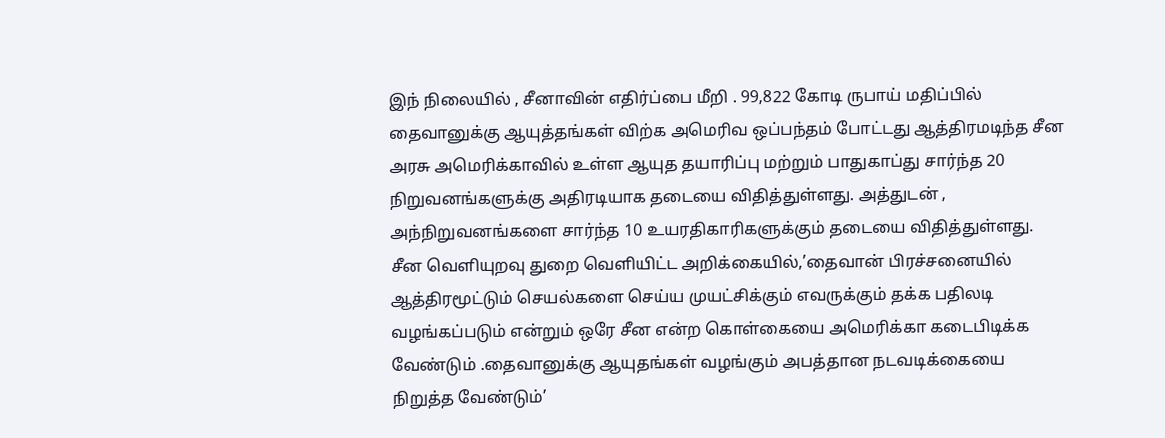இந் நிலையில் , சீனாவின் எதிர்ப்பை மீறி . 99,822 கோடி ருபாய் மதிப்பில் தைவானுக்கு ஆயுத்தங்கள் விற்க அமெரிவ ஒப்பந்தம் போட்டது ஆத்திரமடிந்த சீன அரசு அமெரிக்காவில் உள்ள ஆயுத தயாரிப்பு மற்றும் பாதுகாப்து சார்ந்த 20 நிறுவனங்களுக்கு அதிரடியாக தடையை விதித்துள்ளது. அத்துடன் , அந்நிறுவனங்களை சார்ந்த 10 உயரதிகாரிகளுக்கும் தடையை விதித்துள்ளது.
சீன வெளியுறவு துறை வெளியிட்ட அறிக்கையில்,’தைவான் பிரச்சனையில் ஆத்திரமூட்டும் செயல்களை செய்ய முயட்சிக்கும் எவருக்கும் தக்க பதிலடி வழங்கப்படும் என்றும் ஒரே சீன என்ற கொள்கையை அமெரிக்கா கடைபிடிக்க வேண்டும் .தைவானுக்கு ஆயுதங்கள் வழங்கும் அபத்தான நடவடிக்கையை நிறுத்த வேண்டும்’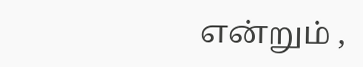என்றும் ,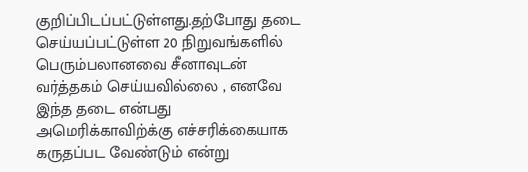குறிப்பிடப்பட்டுள்ளது.தற்போது தடை செய்யப்பட்டுள்ள 20 நிறுவங்களில் பெரும்பலானவை சீனாவுடன் வர்த்தகம் செய்யவில்லை , எனவே இந்த தடை என்பது அமெரிக்காவிற்க்கு எச்சரிக்கையாக கருதப்பட வேண்டும் என்று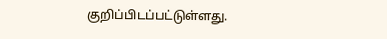குறிப்பிடப்பட்டுள்ளது.